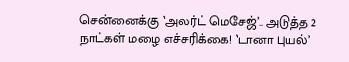சென்னைக்கு ‛அலர்ட் மெசேஜ்’.. அடுத்த 2 நாட்கள் மழை எச்சரிக்கை! ‛டானா புயல்’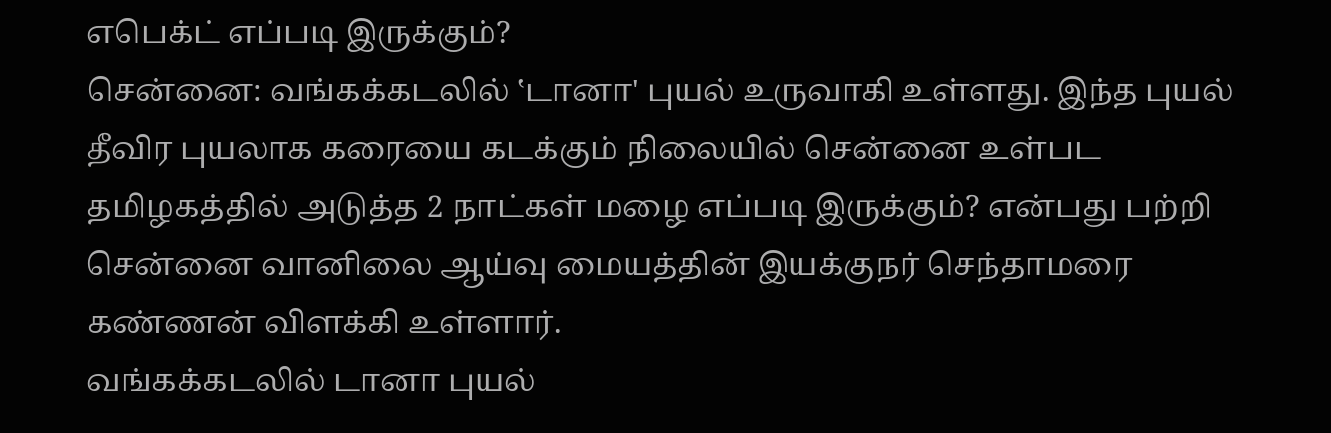எபெக்ட் எப்படி இருக்கும்?
சென்னை: வங்கக்கடலில் ‛டானா' புயல் உருவாகி உள்ளது. இந்த புயல் தீவிர புயலாக கரையை கடக்கும் நிலையில் சென்னை உள்பட தமிழகத்தில் அடுத்த 2 நாட்கள் மழை எப்படி இருக்கும்? என்பது பற்றி சென்னை வானிலை ஆய்வு மையத்தின் இயக்குநர் செந்தாமரை கண்ணன் விளக்கி உள்ளார்.
வங்கக்கடலில் டானா புயல்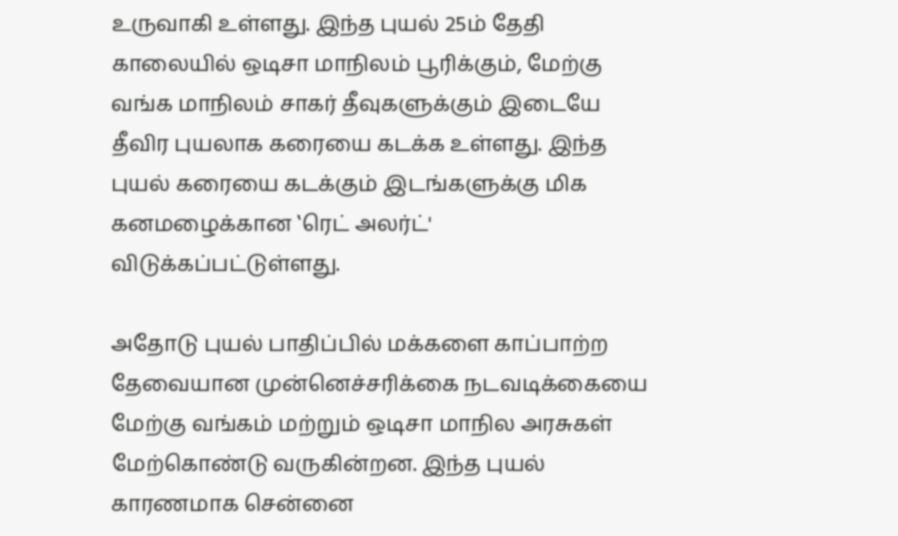உருவாகி உள்ளது. இந்த புயல் 25ம் தேதி காலையில் ஒடிசா மாநிலம் பூரிக்கும், மேற்கு வங்க மாநிலம் சாகர் தீவுகளுக்கும் இடையே தீவிர புயலாக கரையை கடக்க உள்ளது. இந்த புயல் கரையை கடக்கும் இடங்களுக்கு மிக கனமழைக்கான ‛ரெட் அலர்ட்' விடுக்கப்பட்டுள்ளது.

அதோடு புயல் பாதிப்பில் மக்களை காப்பாற்ற தேவையான முன்னெச்சரிக்கை நடவடிக்கையை மேற்கு வங்கம் மற்றும் ஒடிசா மாநில அரசுகள் மேற்கொண்டு வருகின்றன. இந்த புயல் காரணமாக சென்னை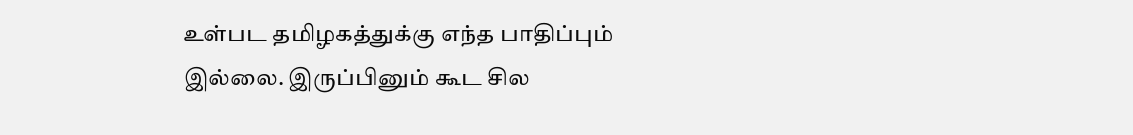உள்பட தமிழகத்துக்கு எந்த பாதிப்பும் இல்லை. இருப்பினும் கூட சில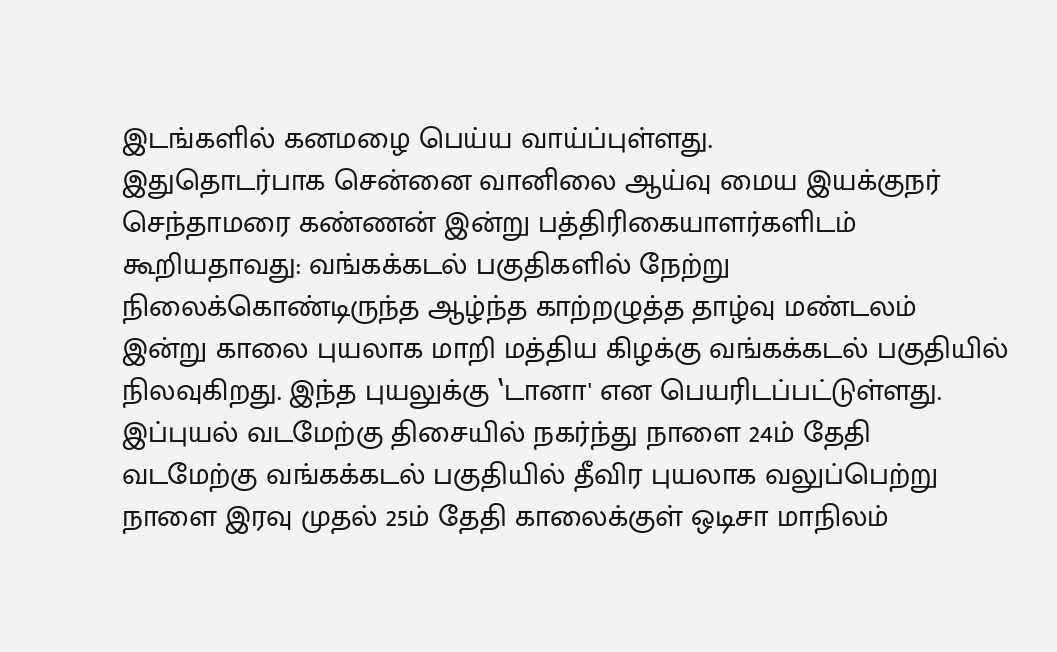இடங்களில் கனமழை பெய்ய வாய்ப்புள்ளது.
இதுதொடர்பாக சென்னை வானிலை ஆய்வு மைய இயக்குநர் செந்தாமரை கண்ணன் இன்று பத்திரிகையாளர்களிடம் கூறியதாவது: வங்கக்கடல் பகுதிகளில் நேற்று நிலைக்கொண்டிருந்த ஆழ்ந்த காற்றழுத்த தாழ்வு மண்டலம் இன்று காலை புயலாக மாறி மத்திய கிழக்கு வங்கக்கடல் பகுதியில் நிலவுகிறது. இந்த புயலுக்கு ‛டானா' என பெயரிடப்பட்டுள்ளது. இப்புயல் வடமேற்கு திசையில் நகர்ந்து நாளை 24ம் தேதி வடமேற்கு வங்கக்கடல் பகுதியில் தீவிர புயலாக வலுப்பெற்று நாளை இரவு முதல் 25ம் தேதி காலைக்குள் ஒடிசா மாநிலம்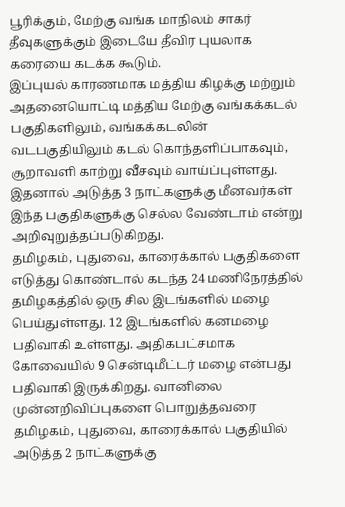பூரிக்கும், மேற்கு வங்க மாநிலம் சாகர் தீவுகளுக்கும் இடையே தீவிர புயலாக கரையை கடக்க கூடும்.
இப்புயல் காரணமாக மத்திய கிழக்கு மற்றும் அதனையொட்டி மத்திய மேற்கு வங்கக்கடல் பகுதிகளிலும், வங்கக்கடலின் வடபகுதியிலும் கடல் கொந்தளிப்பாகவும், சூறாவளி காற்று வீசவும் வாய்ப்புள்ளது. இதனால் அடுத்த 3 நாட்களுக்கு மீனவர்கள் இந்த பகுதிகளுக்கு செல்ல வேண்டாம் என்று அறிவுறுத்தப்படுகிறது.
தமிழகம், புதுவை, காரைக்கால் பகுதிகளை எடுத்து கொண்டால் கடந்த 24 மணிநேரத்தில் தமிழகத்தில் ஒரு சில இடங்களில் மழை பெய்துள்ளது. 12 இடங்களில் கனமழை பதிவாகி உள்ளது. அதிகபட்சமாக கோவையில் 9 சென்டிமீட்டர் மழை என்பது பதிவாகி இருக்கிறது. வானிலை முன்னறிவிப்புகளை பொறுத்தவரை தமிழகம், புதுவை, காரைக்கால் பகுதியில் அடுத்த 2 நாட்களுக்கு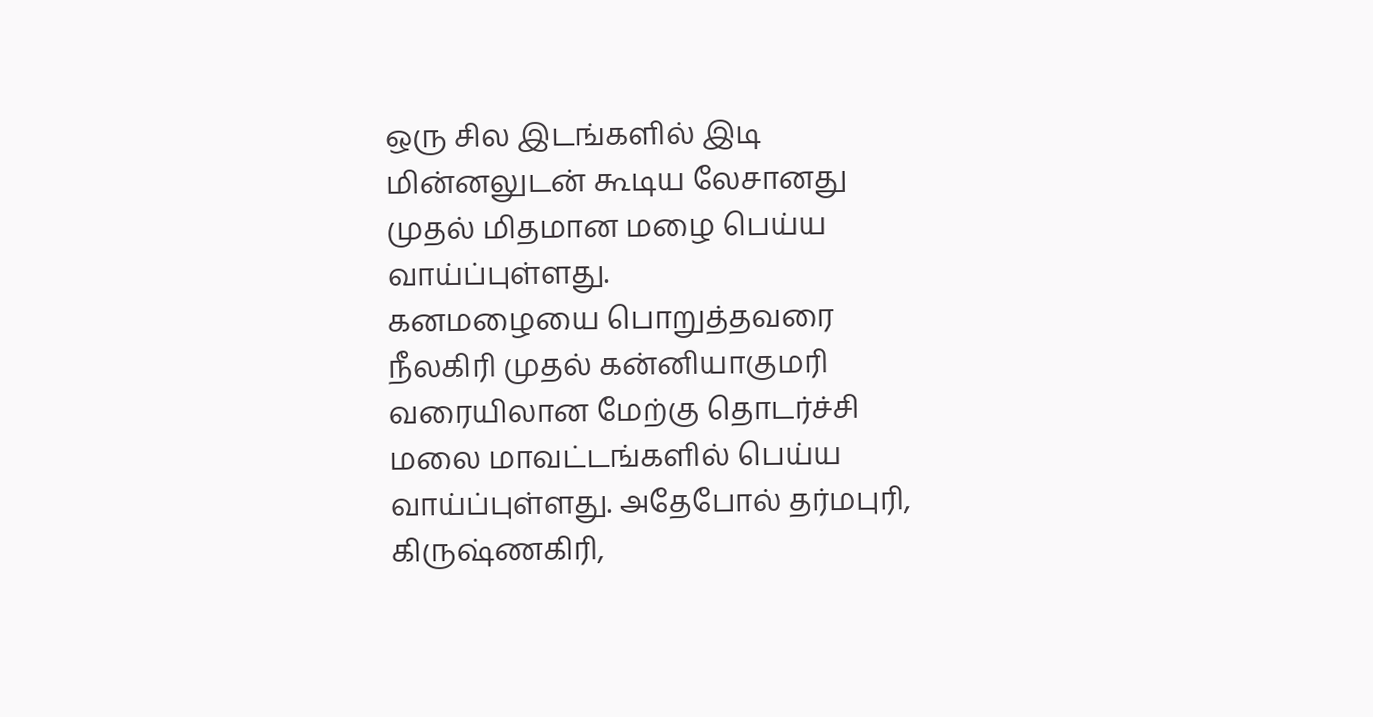ஒரு சில இடங்களில் இடி மின்னலுடன் கூடிய லேசானது முதல் மிதமான மழை பெய்ய வாய்ப்புள்ளது.
கனமழையை பொறுத்தவரை நீலகிரி முதல் கன்னியாகுமரி வரையிலான மேற்கு தொடர்ச்சி மலை மாவட்டங்களில் பெய்ய வாய்ப்புள்ளது. அதேபோல் தர்மபுரி, கிருஷ்ணகிரி,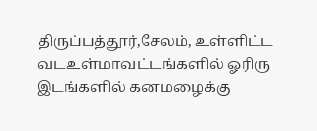திருப்பத்தூர்,சேலம், உள்ளிட்ட வடஉள்மாவட்டங்களில் ஓரிரு இடங்களில் கனமழைக்கு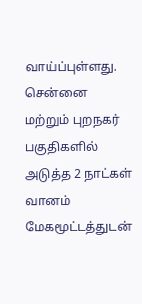வாய்ப்புள்ளது. சென்னை மற்றும் புறநகர் பகுதிகளில் அடுத்த 2 நாட்கள் வானம் மேகமூட்டத்துடன்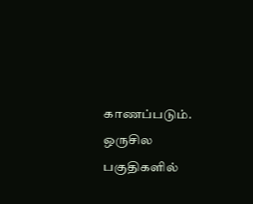காணப்படும். ஒருசில பகுதிகளில்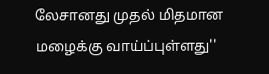லேசானது முதல் மிதமான மழைக்கு வாய்ப்புள்ளது''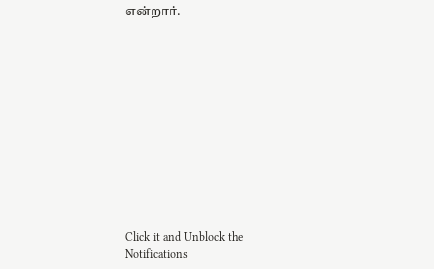என்றார்.












Click it and Unblock the Notifications